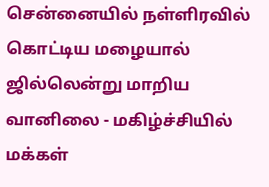சென்னையில் நள்ளிரவில் கொட்டிய மழையால் ஜில்லென்று மாறிய வானிலை - மகிழ்ச்சியில் மக்கள்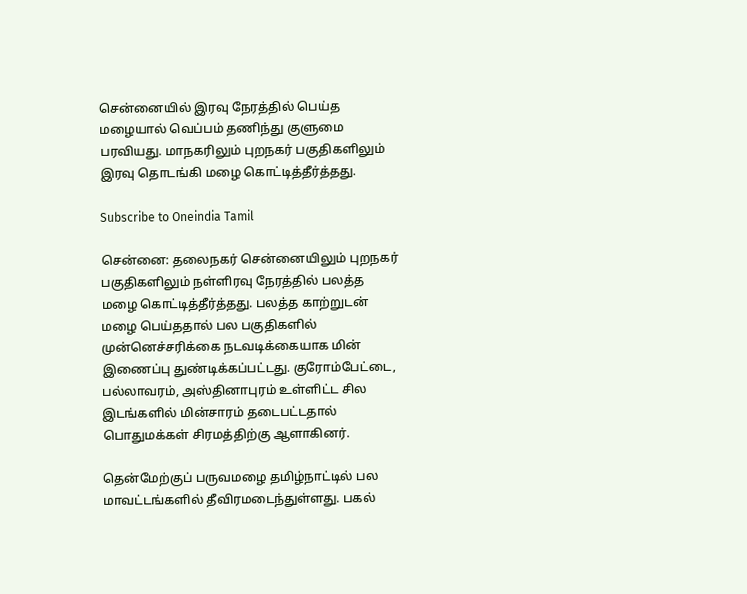சென்னையில் இரவு நேரத்தில் பெய்த மழையால் வெப்பம் தணிந்து குளுமை பரவியது. மாநகரிலும் புறநகர் பகுதிகளிலும் இரவு தொடங்கி மழை கொட்டித்தீர்த்தது.

Subscribe to Oneindia Tamil

சென்னை: தலைநகர் சென்னையிலும் புறநகர் பகுதிகளிலும் நள்ளிரவு நேரத்தில் பலத்த மழை கொட்டித்தீர்த்தது. பலத்த காற்றுடன் மழை பெய்ததால் பல பகுதிகளில் முன்னெச்சரிக்கை நடவடிக்கையாக மின் இணைப்பு துண்டிக்கப்பட்டது. குரோம்பேட்டை, பல்லாவரம், அஸ்தினாபுரம் உள்ளிட்ட சில இடங்களில் மின்சாரம் தடைபட்டதால் பொதுமக்கள் சிரமத்திற்கு ஆளாகினர்.

தென்மேற்குப் பருவமழை தமிழ்நாட்டில் பல மாவட்டங்களில் தீவிரமடைந்துள்ளது. பகல்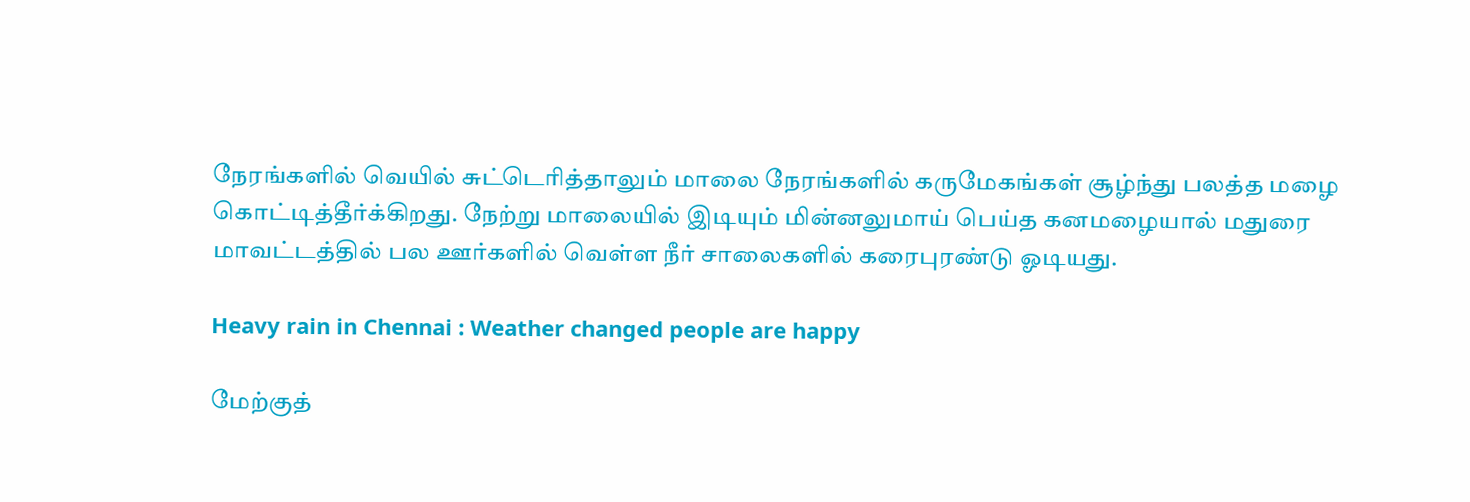நேரங்களில் வெயில் சுட்டெரித்தாலும் மாலை நேரங்களில் கருமேகங்கள் சூழ்ந்து பலத்த மழை கொட்டித்தீர்க்கிறது. நேற்று மாலையில் இடியும் மின்னலுமாய் பெய்த கனமழையால் மதுரை மாவட்டத்தில் பல ஊர்களில் வெள்ள நீர் சாலைகளில் கரைபுரண்டு ஓடியது.

Heavy rain in Chennai : Weather changed people are happy

மேற்குத்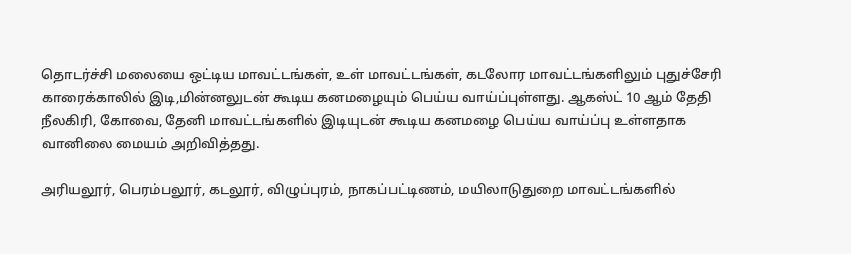தொடர்ச்சி மலையை ஒட்டிய மாவட்டங்கள், உள் மாவட்டங்கள், கடலோர மாவட்டங்களிலும் புதுச்சேரி காரைக்காலில் இடி,மின்னலுடன் கூடிய கனமழையும் பெய்ய வாய்ப்புள்ளது. ஆகஸ்ட் 10 ஆம் தேதி நீலகிரி, கோவை, தேனி மாவட்டங்களில் இடியுடன் கூடிய கனமழை பெய்ய வாய்ப்பு உள்ளதாக வானிலை மையம் அறிவித்தது.

அரியலூர், பெரம்பலூர், கடலூர், விழுப்புரம், நாகப்பட்டிணம், மயிலாடுதுறை மாவட்டங்களில்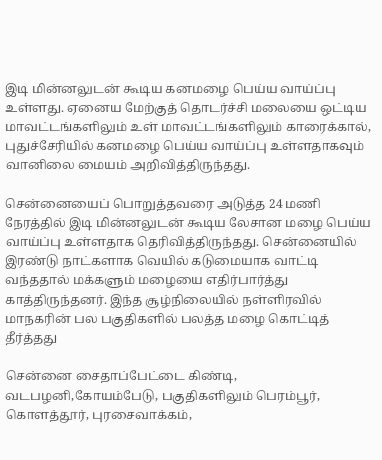இடி மின்னலுடன் கூடிய கனமழை பெய்ய வாய்ப்பு உள்ளது. ஏனைய மேற்குத் தொடர்ச்சி மலையை ஒட்டிய மாவட்டங்களிலும் உள் மாவட்டங்களிலும் காரைக்கால், புதுச்சேரியில் கனமழை பெய்ய வாய்ப்பு உள்ளதாகவும் வானிலை மையம் அறிவித்திருந்தது.

சென்னையைப் பொறுத்தவரை அடுத்த 24 மணி நேரத்தில் இடி மின்னலுடன் கூடிய லேசான மழை பெய்ய வாய்ப்பு உள்ளதாக தெரிவித்திருந்தது. சென்னையில் இரண்டு நாட்களாக வெயில் கடுமையாக வாட்டி வந்ததால் மக்களும் மழையை எதிர்பார்த்து காத்திருந்தனர். இந்த சூழ்நிலையில் நள்ளிரவில் மாநகரின் பல பகுதிகளில் பலத்த மழை கொட்டித் தீர்த்தது

சென்னை சைதாப்பேட்டை கிண்டி, வடபழனி,கோயம்பேடு, பகுதிகளிலும் பெரம்பூர், கொளத்தூர், புரசைவாக்கம்,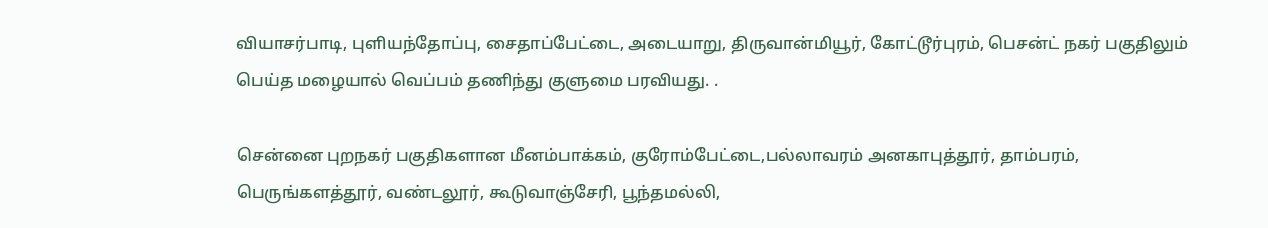வியாசர்பாடி, புளியந்தோப்பு, சைதாப்பேட்டை, அடையாறு, திருவான்மியூர், கோட்டூர்புரம், பெசன்ட் நகர் பகுதிலும் பெய்த மழையால் வெப்பம் தணிந்து குளுமை பரவியது. .

சென்னை புறநகர் பகுதிகளான மீனம்பாக்கம், குரோம்பேட்டை,பல்லாவரம் அனகாபுத்தூர், தாம்பரம், பெருங்களத்தூர், வண்டலூர், கூடுவாஞ்சேரி, பூந்தமல்லி,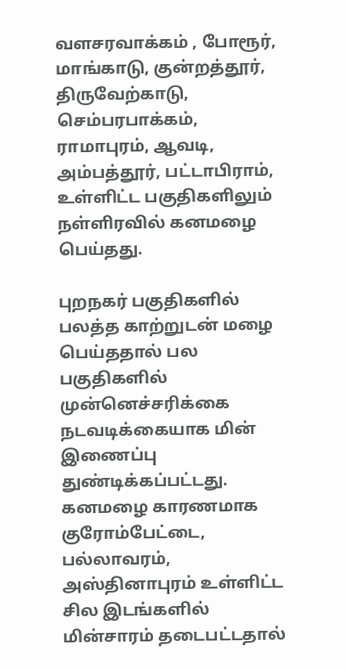வளசரவாக்கம் , போரூர், மாங்காடு, குன்றத்தூர், திருவேற்காடு, செம்பரபாக்கம், ராமாபுரம், ஆவடி, அம்பத்தூர், பட்டாபிராம், உள்ளிட்ட பகுதிகளிலும் நள்ளிரவில் கனமழை பெய்தது.

புறநகர் பகுதிகளில் பலத்த காற்றுடன் மழை பெய்ததால் பல பகுதிகளில் முன்னெச்சரிக்கை நடவடிக்கையாக மின் இணைப்பு துண்டிக்கப்பட்டது. கனமழை காரணமாக குரோம்பேட்டை, பல்லாவரம், அஸ்தினாபுரம் உள்ளிட்ட சில இடங்களில் மின்சாரம் தடைபட்டதால்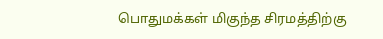பொதுமக்கள் மிகுந்த சிரமத்திற்கு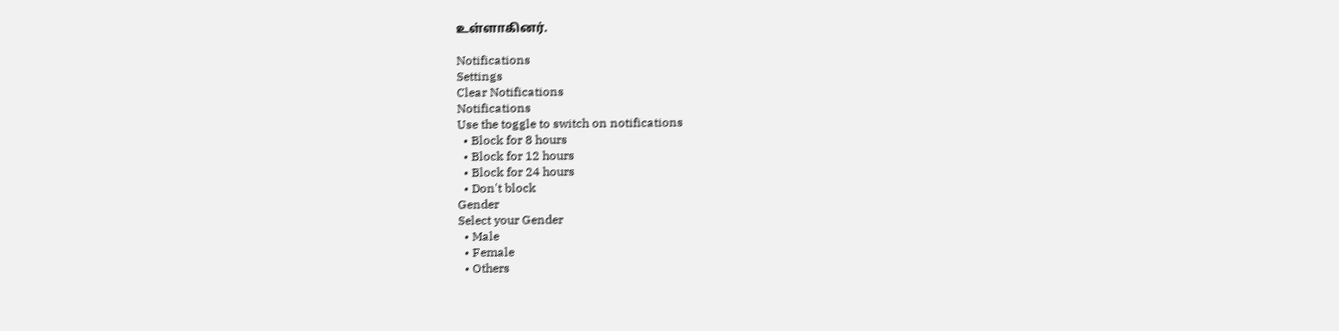உள்ளாகினர்.

Notifications
Settings
Clear Notifications
Notifications
Use the toggle to switch on notifications
  • Block for 8 hours
  • Block for 12 hours
  • Block for 24 hours
  • Don't block
Gender
Select your Gender
  • Male
  • Female
  • Others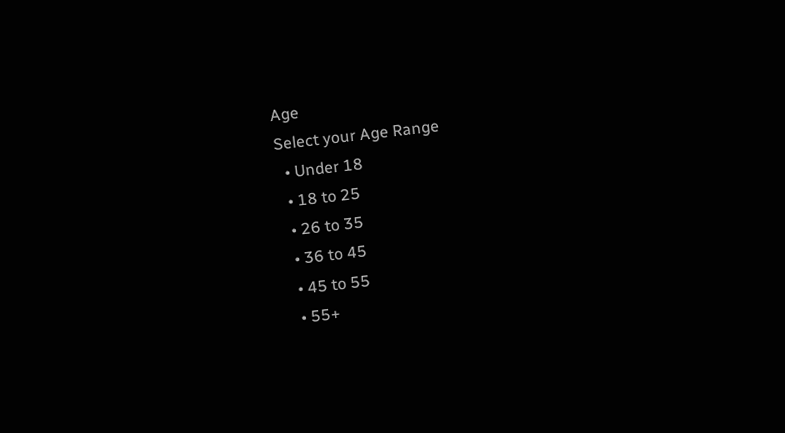Age
Select your Age Range
  • Under 18
  • 18 to 25
  • 26 to 35
  • 36 to 45
  • 45 to 55
  • 55+